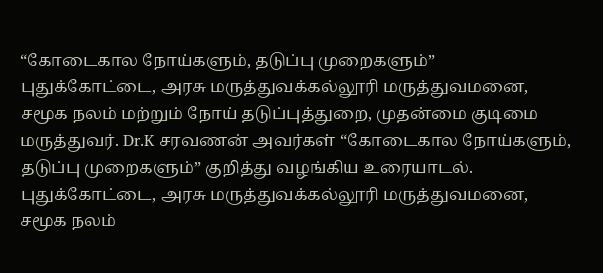“கோடைகால நோய்களும், தடுப்பு முறைகளும்”
புதுக்கோட்டை, அரசு மருத்துவக்கல்லூரி மருத்துவமனை, சமூக நலம் மற்றும் நோய் தடுப்புத்துறை, முதன்மை குடிமை மருத்துவர். Dr.K சரவணன் அவர்கள் “கோடைகால நோய்களும், தடுப்பு முறைகளும்” குறித்து வழங்கிய உரையாடல்.
புதுக்கோட்டை, அரசு மருத்துவக்கல்லூரி மருத்துவமனை, சமூக நலம்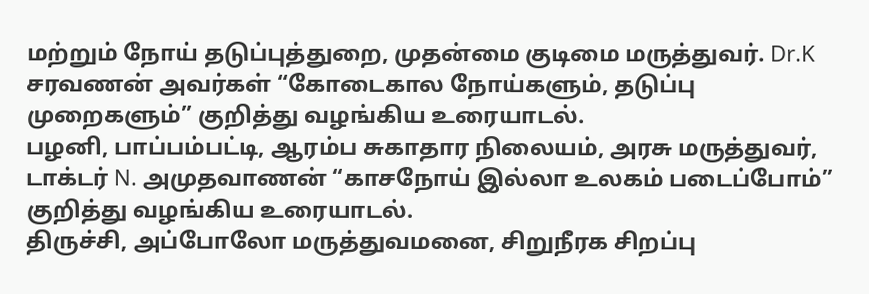மற்றும் நோய் தடுப்புத்துறை, முதன்மை குடிமை மருத்துவர். Dr.K சரவணன் அவர்கள் “கோடைகால நோய்களும், தடுப்பு முறைகளும்” குறித்து வழங்கிய உரையாடல்.
பழனி, பாப்பம்பட்டி, ஆரம்ப சுகாதார நிலையம், அரசு மருத்துவர், டாக்டர் N. அமுதவாணன் “காசநோய் இல்லா உலகம் படைப்போம்” குறித்து வழங்கிய உரையாடல்.
திருச்சி, அப்போலோ மருத்துவமனை, சிறுநீரக சிறப்பு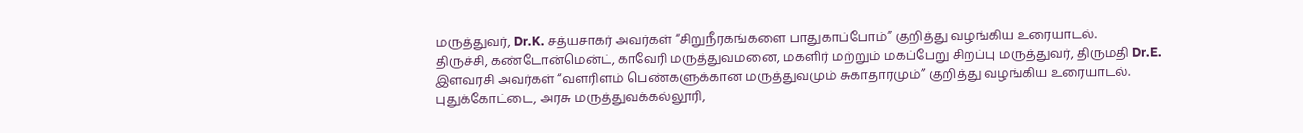மருத்துவர், Dr.K. சத்யசாகர் அவர்கள் “சிறுநீரகங்களை பாதுகாப்போம்” குறித்து வழங்கிய உரையாடல்.
திருச்சி, கண்டோன்மென்ட், காவேரி மருத்துவமனை, மகளிர் மற்றும் மகப்பேறு சிறப்பு மருத்துவர், திருமதி Dr.E. இளவரசி அவர்கள் “வளரிளம் பெண்களுக்கான மருத்துவமும் சுகாதாரமும்” குறித்து வழங்கிய உரையாடல்.
புதுக்கோட்டை, அரசு மருத்துவக்கல்லூரி,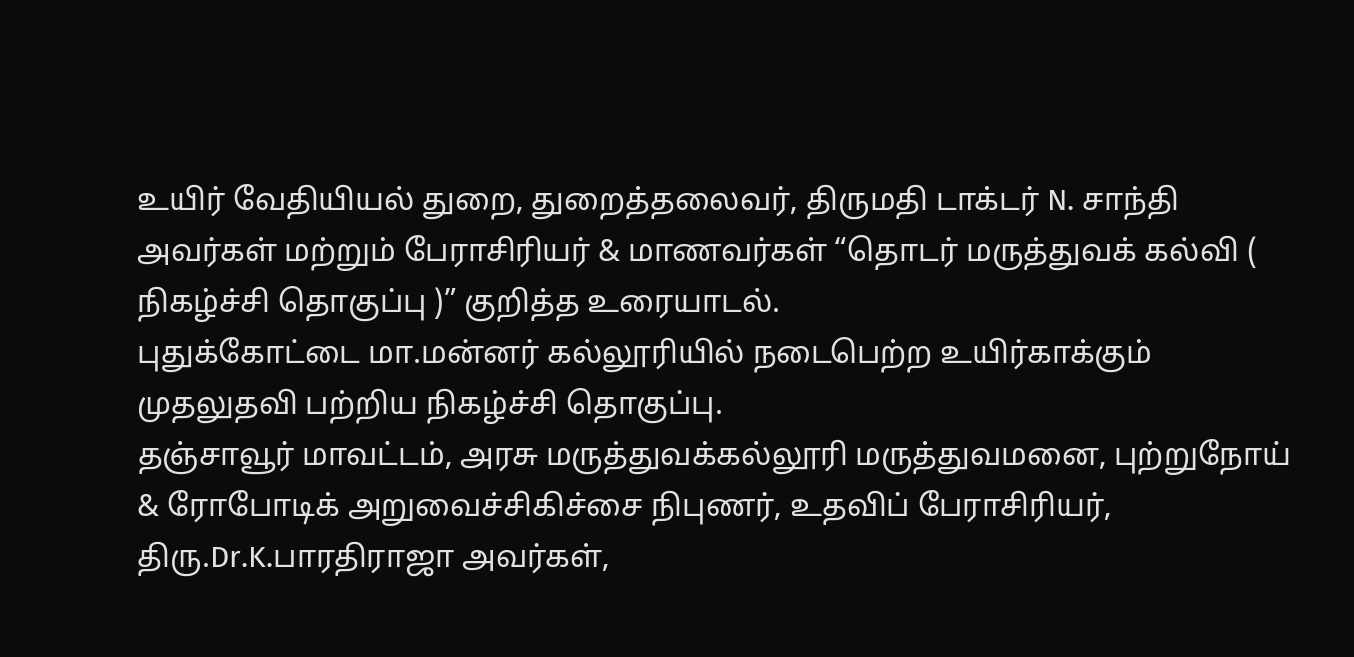உயிர் வேதியியல் துறை, துறைத்தலைவர், திருமதி டாக்டர் N. சாந்தி அவர்கள் மற்றும் பேராசிரியர் & மாணவர்கள் “தொடர் மருத்துவக் கல்வி ( நிகழ்ச்சி தொகுப்பு )” குறித்த உரையாடல்.
புதுக்கோட்டை மா.மன்னர் கல்லூரியில் நடைபெற்ற உயிர்காக்கும் முதலுதவி பற்றிய நிகழ்ச்சி தொகுப்பு.
தஞ்சாவூர் மாவட்டம், அரசு மருத்துவக்கல்லூரி மருத்துவமனை, புற்றுநோய் & ரோபோடிக் அறுவைச்சிகிச்சை நிபுணர், உதவிப் பேராசிரியர், திரு.Dr.K.பாரதிராஜா அவர்கள்,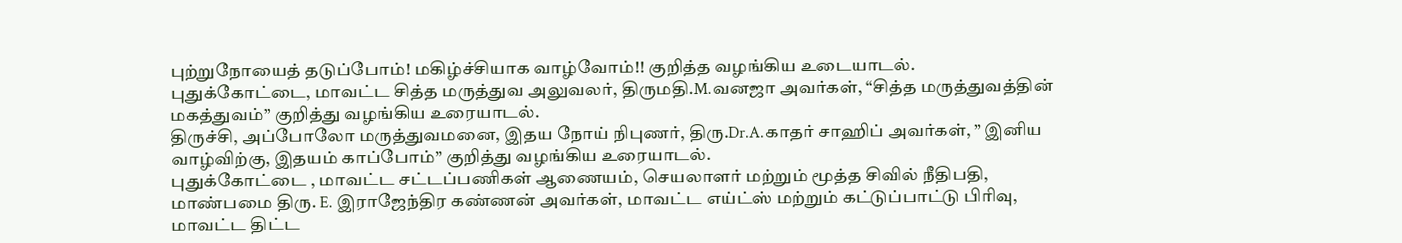புற்றுநோயைத் தடுப்போம்! மகிழ்ச்சியாக வாழ்வோம்!! குறித்த வழங்கிய உடையாடல்.
புதுக்கோட்டை, மாவட்ட சித்த மருத்துவ அலுவலர், திருமதி.M.வனஜா அவர்கள், “சித்த மருத்துவத்தின் மகத்துவம்” குறித்து வழங்கிய உரையாடல்.
திருச்சி, அப்போலோ மருத்துவமனை, இதய நோய் நிபுணர், திரு.Dr.A.காதர் சாஹிப் அவர்கள், ” இனிய வாழ்விற்கு, இதயம் காப்போம்” குறித்து வழங்கிய உரையாடல்.
புதுக்கோட்டை , மாவட்ட சட்டப்பணிகள் ஆணையம், செயலாளர் மற்றும் மூத்த சிவில் நீதிபதி, மாண்பமை திரு. E. இராஜேந்திர கண்ணன் அவர்கள், மாவட்ட எய்ட்ஸ் மற்றும் கட்டுப்பாட்டு பிரிவு, மாவட்ட திட்ட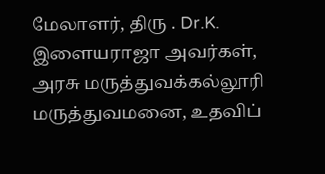மேலாளர், திரு . Dr.K. இளையராஜா அவர்கள், அரசு மருத்துவக்கல்லூரி மருத்துவமனை, உதவிப்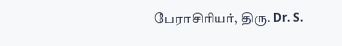பேராசிரியர், திரு. Dr. S.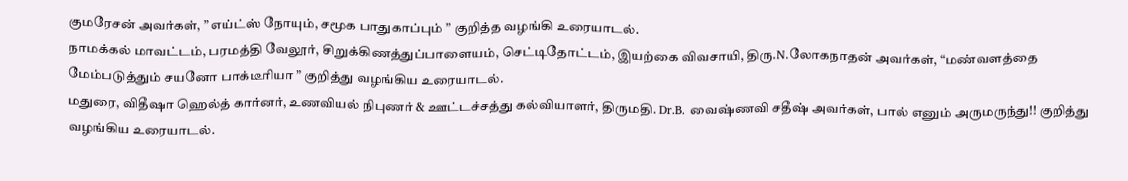குமரேசன் அவர்கள், ” எய்ட்ஸ் நோயும், சமூக பாதுகாப்பும் ” குறித்த வழங்கி உரையாடல்.
நாமக்கல் மாவட்டம், பரமத்தி வேலூர், சிறுக்கிணத்துப்பாளையம், செட்டிதோட்டம், இயற்கை விவசாயி, திரு.N.லோகநாதன் அவர்கள், “மண்வளத்தை மேம்படுத்தும் சயனோ பாக்டீரியா ” குறித்து வழங்கிய உரையாடல்.
மதுரை, விதீஷா ஹெல்த் கார்னர், உணவியல் நிபுணர் & ஊட்டச்சத்து கல்வியாளர், திருமதி. Dr.B. வைஷ்ணவி சதீஷ் அவர்கள், பால் எனும் அருமருந்து!! குறித்து வழங்கிய உரையாடல்.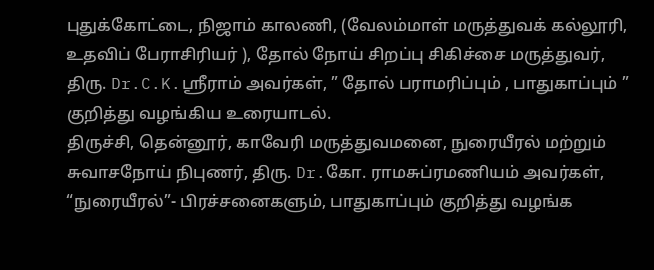புதுக்கோட்டை, நிஜாம் காலணி, (வேலம்மாள் மருத்துவக் கல்லூரி, உதவிப் பேராசிரியர் ), தோல் நோய் சிறப்பு சிகிச்சை மருத்துவர், திரு. Dr.C.K.ஸ்ரீராம் அவர்கள், ” தோல் பராமரிப்பும் , பாதுகாப்பும் ” குறித்து வழங்கிய உரையாடல்.
திருச்சி, தென்னூர், காவேரி மருத்துவமனை, நுரையீரல் மற்றும் சுவாசநோய் நிபுணர், திரு. Dr.கோ. ராமசுப்ரமணியம் அவர்கள், “நுரையீரல்”- பிரச்சனைகளும், பாதுகாப்பும் குறித்து வழங்க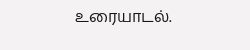உரையாடல்.